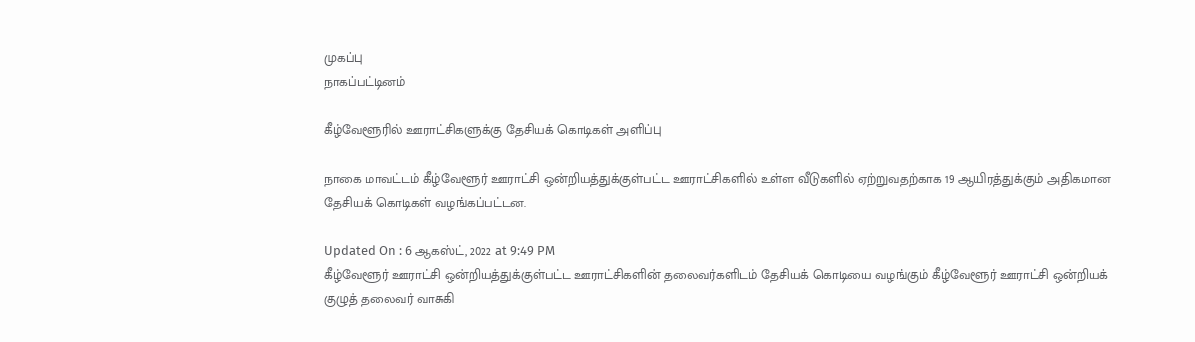முகப்பு
நாகப்பட்டினம்

கீழ்வேளூரில் ஊராட்சிகளுக்கு தேசியக் கொடிகள் அளிப்பு

நாகை மாவட்டம் கீழ்வேளூர் ஊராட்சி ஒன்றியத்துக்குள்பட்ட ஊராட்சிகளில் உள்ள வீடுகளில் ஏற்றுவதற்காக 19 ஆயிரத்துக்கும் அதிகமான தேசியக் கொடிகள் வழங்கப்பட்டன.

Updated On : 6 ஆகஸ்ட், 2022 at 9:49 PM
கீழ்வேளூர் ஊராட்சி ஒன்றியத்துக்குள்பட்ட ஊராட்சிகளின் தலைவர்களிடம் தேசியக் கொடியை வழங்கும் கீழ்வேளூர் ஊராட்சி ஒன்றியக் குழுத் தலைவர் வாசுகி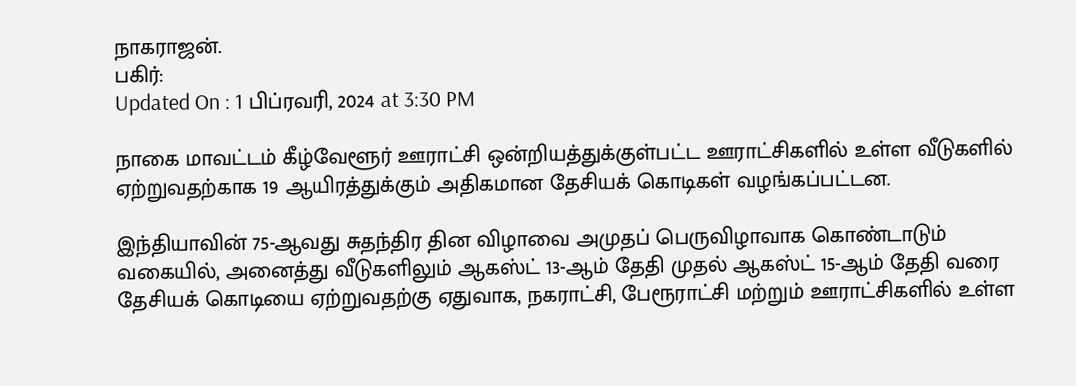நாகராஜன்.
பகிர்:
Updated On : 1 பிப்ரவரி, 2024 at 3:30 PM

நாகை மாவட்டம் கீழ்வேளூர் ஊராட்சி ஒன்றியத்துக்குள்பட்ட ஊராட்சிகளில் உள்ள வீடுகளில் ஏற்றுவதற்காக 19 ஆயிரத்துக்கும் அதிகமான தேசியக் கொடிகள் வழங்கப்பட்டன.

இந்தியாவின் 75-ஆவது சுதந்திர தின விழாவை அமுதப் பெருவிழாவாக கொண்டாடும் வகையில், அனைத்து வீடுகளிலும் ஆகஸ்ட் 13-ஆம் தேதி முதல் ஆகஸ்ட் 15-ஆம் தேதி வரை தேசியக் கொடியை ஏற்றுவதற்கு ஏதுவாக, நகராட்சி, பேரூராட்சி மற்றும் ஊராட்சிகளில் உள்ள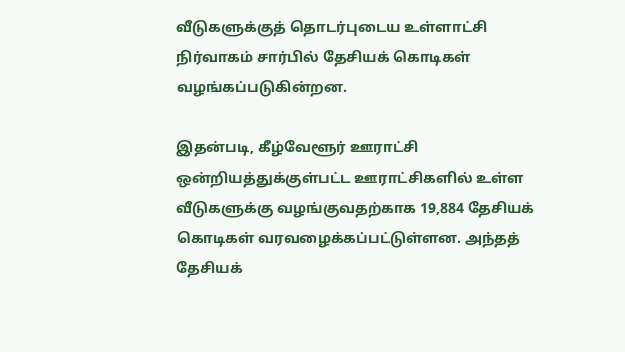வீடுகளுக்குத் தொடர்புடைய உள்ளாட்சி நிர்வாகம் சார்பில் தேசியக் கொடிகள் வழங்கப்படுகின்றன.

இதன்படி, கீழ்வேளூர் ஊராட்சி ஒன்றியத்துக்குள்பட்ட ஊராட்சிகளில் உள்ள வீடுகளுக்கு வழங்குவதற்காக 19,884 தேசியக் கொடிகள் வரவழைக்கப்பட்டுள்ளன. அந்தத் தேசியக்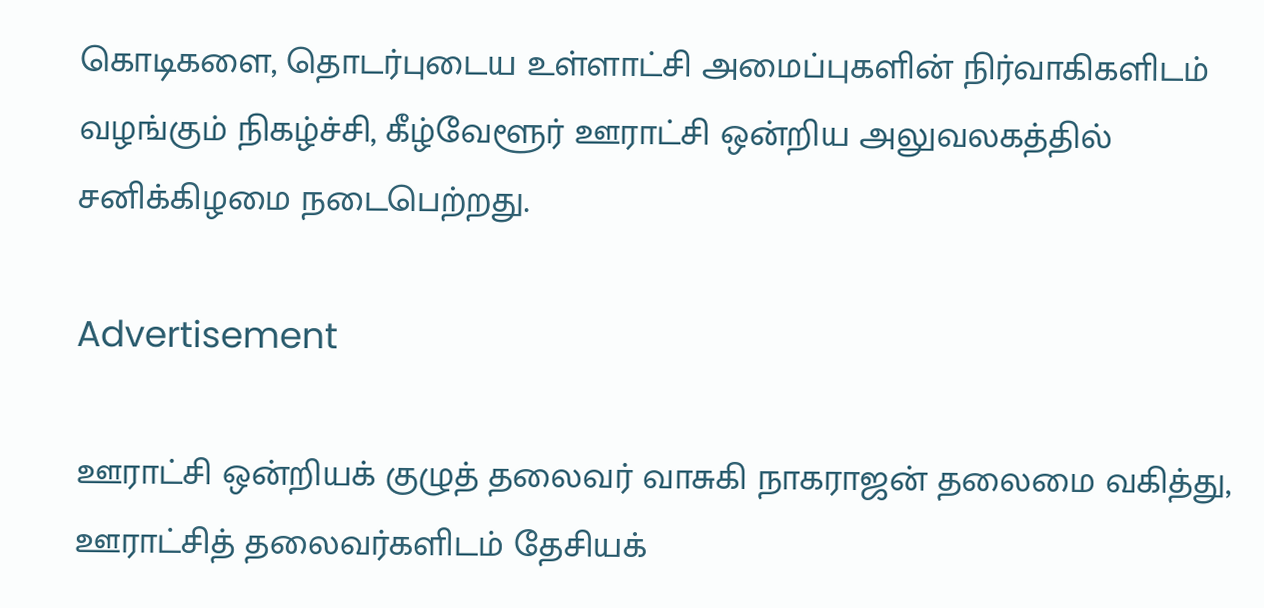கொடிகளை, தொடர்புடைய உள்ளாட்சி அமைப்புகளின் நிர்வாகிகளிடம் வழங்கும் நிகழ்ச்சி, கீழ்வேளூர் ஊராட்சி ஒன்றிய அலுவலகத்தில் சனிக்கிழமை நடைபெற்றது.

Advertisement

ஊராட்சி ஒன்றியக் குழுத் தலைவர் வாசுகி நாகராஜன் தலைமை வகித்து, ஊராட்சித் தலைவர்களிடம் தேசியக்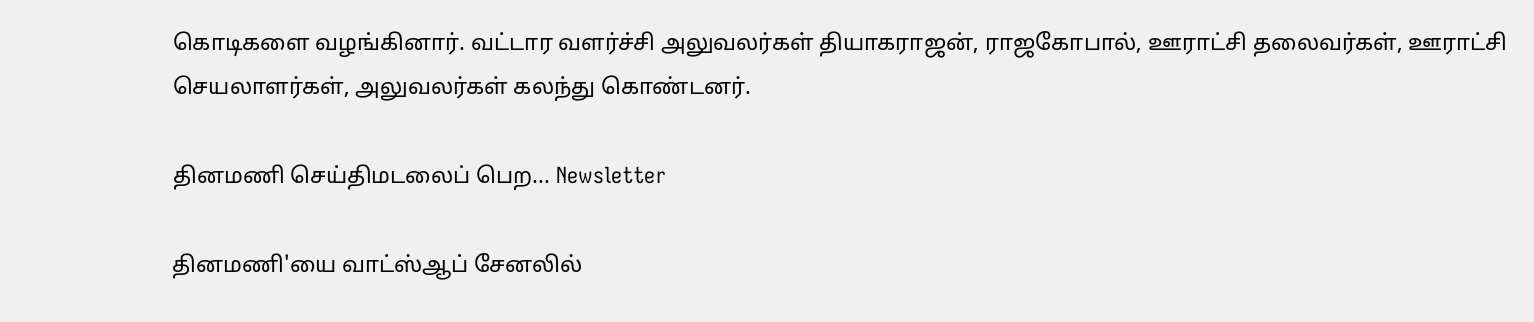கொடிகளை வழங்கினார். வட்டார வளர்ச்சி அலுவலர்கள் தியாகராஜன், ராஜகோபால், ஊராட்சி தலைவர்கள், ஊராட்சி செயலாளர்கள், அலுவலர்கள் கலந்து கொண்டனர்.

தினமணி செய்திமடலைப் பெற... Newsletter

தினமணி'யை வாட்ஸ்ஆப் சேனலில்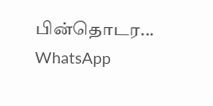பின்தொடர... WhatsApp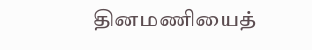தினமணியைத்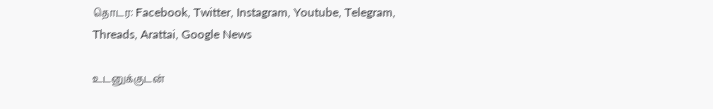தொடர: Facebook, Twitter, Instagram, Youtube, Telegram, Threads, Arattai, Google News

உடனுக்குடன்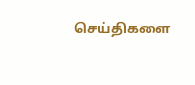செய்திகளை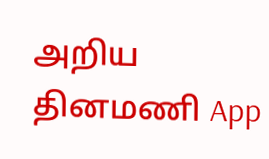அறிய தினமணி App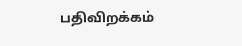பதிவிறக்கம்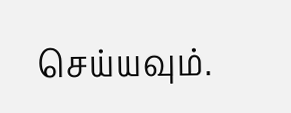செய்யவும்.